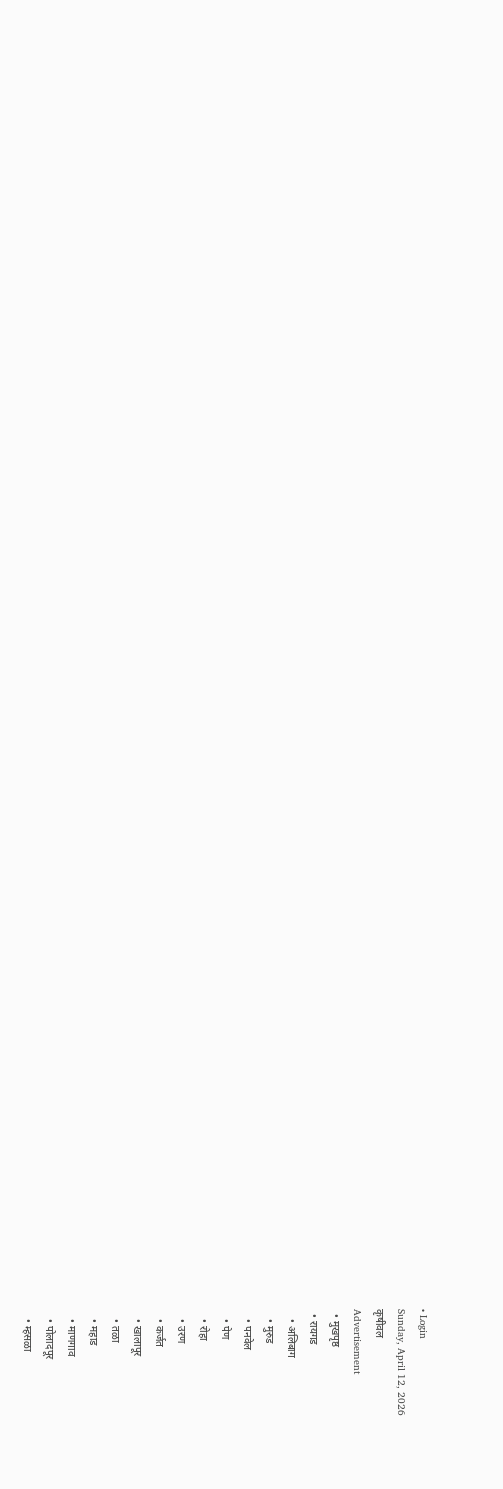• Login
Sunday, April 12, 2026
कृषीवल
Advertisement
  • मुखपृष्ठ
  • रायगड
    • अलिबाग
    • मुरुड
    • पनवेल
    • पेण
    • रोहा
    • उरण
    • कर्जत
    • खालापूर
    • तळा
    • महाड
    • माणगाव
    • पोलादपूर
    • म्हसळा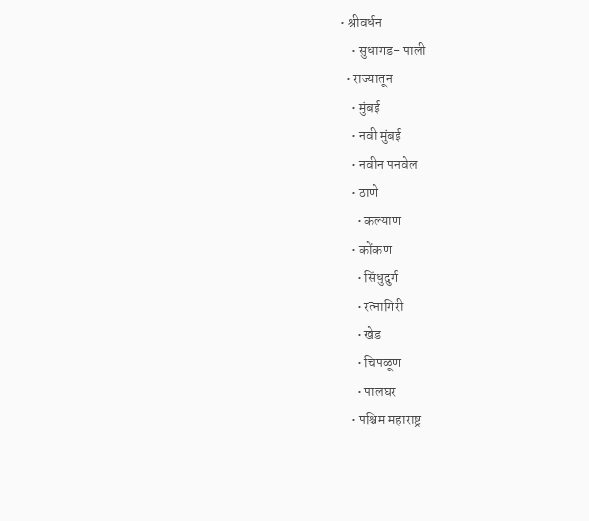• श्रीवर्धन
    • सुधागड- पाली
  • राज्यातून
    • मुंबई
    • नवी मुंबई
    • नवीन पनवेल
    • ठाणे
      • कल्याण
    • कोंकण
      • सिंधुदुर्ग
      • रत्नागिरी
      • खेड
      • चिपळूण
      • पालघर
    • पश्चिम महाराष्ट्र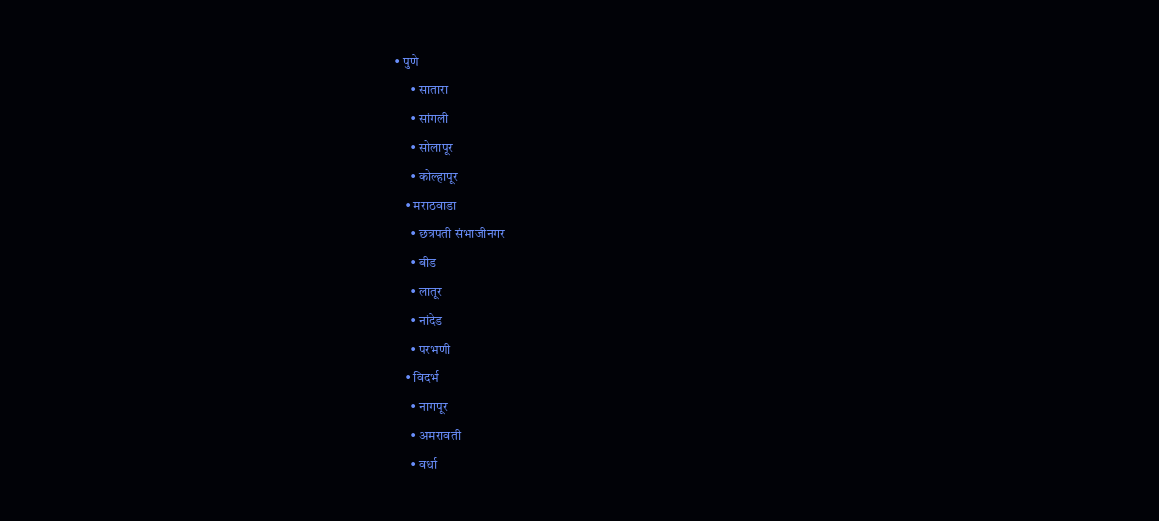• पुणे
      • सातारा
      • सांगली
      • सोलापूर
      • कोल्हापूर
    • मराठवाडा
      • छत्रपती संभाजीनगर
      • बीड
      • लातूर
      • नांदेड
      • परभणी
    • विदर्भ
      • नागपूर
      • अमरावती
      • वर्धा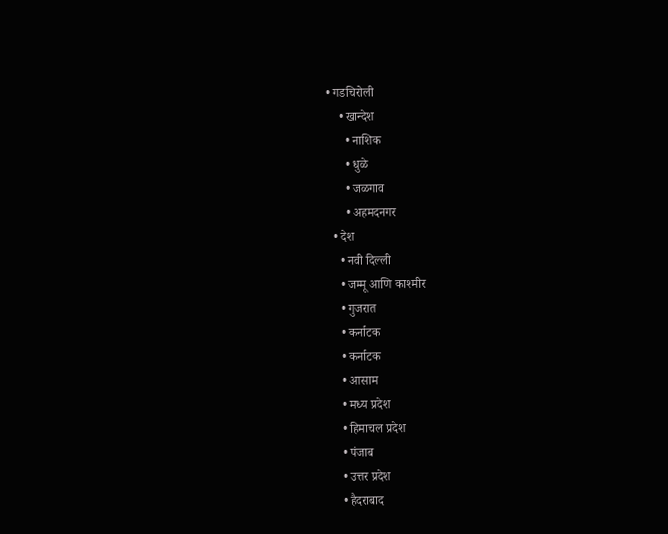• गडचिरोली
    • खान्देश
      • नाशिक
      • धुळे
      • जळगाव
      • अहमदनगर
  • देश
    • नवी दिल्ली
    • जम्मू आणि काश्मीर
    • गुजरात
    • कर्नाटक
    • कर्नाटक
    • आसाम
    • मध्य प्रदेश
    • हिमाचल प्रदेश
    • पंजाब
    • उत्तर प्रदेश
    • हैदराबाद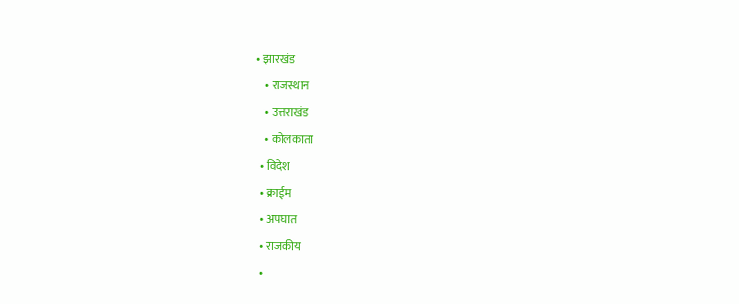• झारखंड
    • राजस्थान
    • उत्तराखंड
    • कोलकाता
  • विदेश
  • क्राईम
  • अपघात
  • राजकीय
  •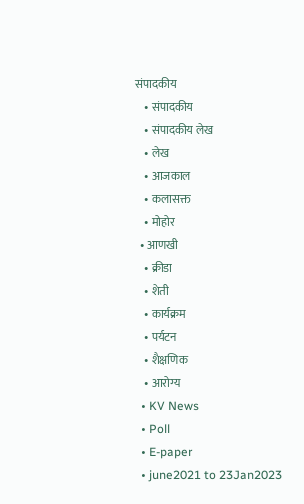संपादकीय
    • संपादकीय
    • संपादकीय लेख
    • लेख
    • आजकाल
    • कलासक्त
    • मोहोर
  • आणखी
    • क्रीडा
    • शेती
    • कार्यक्रम
    • पर्यटन
    • शैक्षणिक
    • आरोग्य
  • KV News
  • Poll
  • E-paper
  • june2021 to 23Jan2023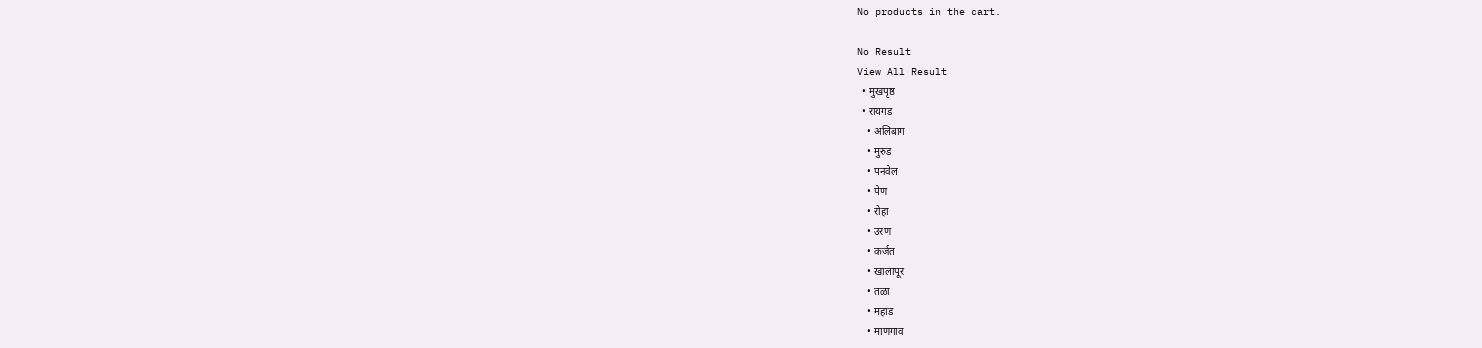No products in the cart.

No Result
View All Result
  • मुखपृष्ठ
  • रायगड
    • अलिबाग
    • मुरुड
    • पनवेल
    • पेण
    • रोहा
    • उरण
    • कर्जत
    • खालापूर
    • तळा
    • महाड
    • माणगाव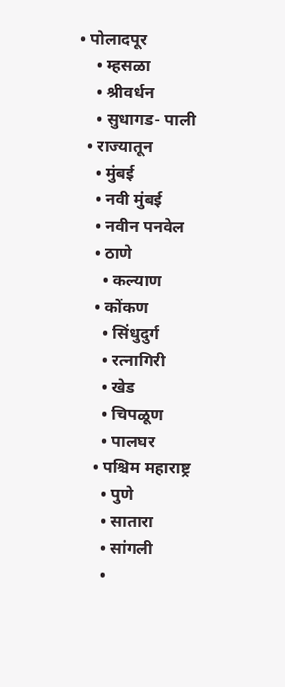• पोलादपूर
    • म्हसळा
    • श्रीवर्धन
    • सुधागड- पाली
  • राज्यातून
    • मुंबई
    • नवी मुंबई
    • नवीन पनवेल
    • ठाणे
      • कल्याण
    • कोंकण
      • सिंधुदुर्ग
      • रत्नागिरी
      • खेड
      • चिपळूण
      • पालघर
    • पश्चिम महाराष्ट्र
      • पुणे
      • सातारा
      • सांगली
      •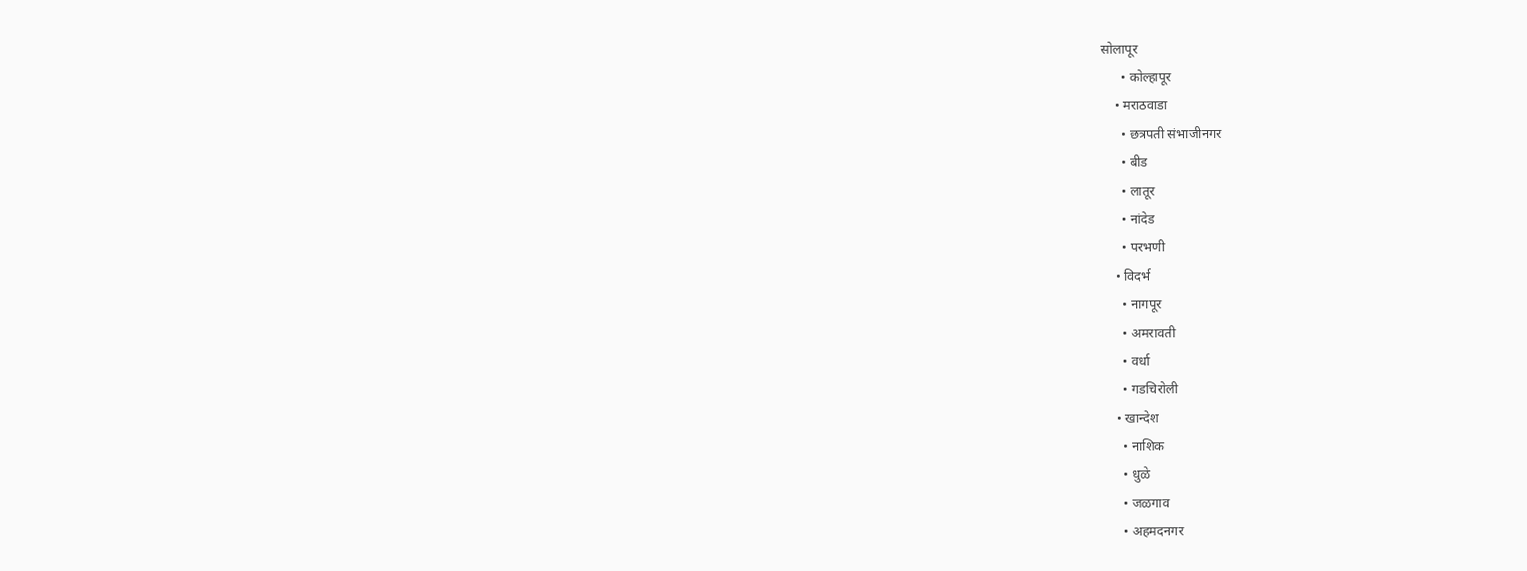सोलापूर
      • कोल्हापूर
    • मराठवाडा
      • छत्रपती संभाजीनगर
      • बीड
      • लातूर
      • नांदेड
      • परभणी
    • विदर्भ
      • नागपूर
      • अमरावती
      • वर्धा
      • गडचिरोली
    • खान्देश
      • नाशिक
      • धुळे
      • जळगाव
      • अहमदनगर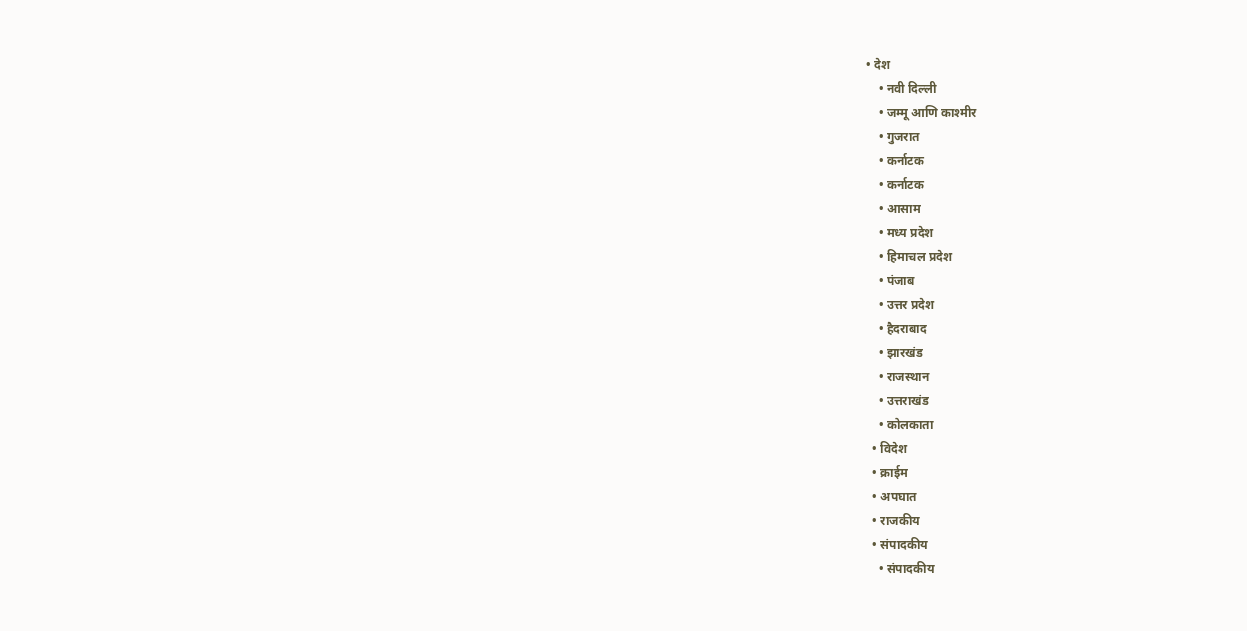• देश
    • नवी दिल्ली
    • जम्मू आणि काश्मीर
    • गुजरात
    • कर्नाटक
    • कर्नाटक
    • आसाम
    • मध्य प्रदेश
    • हिमाचल प्रदेश
    • पंजाब
    • उत्तर प्रदेश
    • हैदराबाद
    • झारखंड
    • राजस्थान
    • उत्तराखंड
    • कोलकाता
  • विदेश
  • क्राईम
  • अपघात
  • राजकीय
  • संपादकीय
    • संपादकीय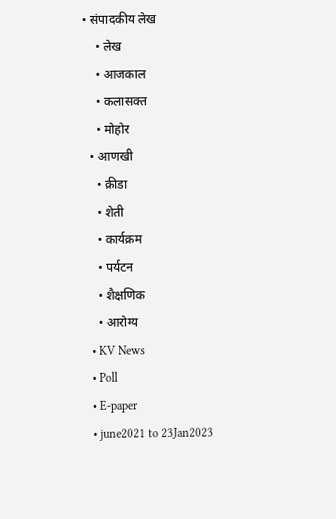• संपादकीय लेख
    • लेख
    • आजकाल
    • कलासक्त
    • मोहोर
  • आणखी
    • क्रीडा
    • शेती
    • कार्यक्रम
    • पर्यटन
    • शैक्षणिक
    • आरोग्य
  • KV News
  • Poll
  • E-paper
  • june2021 to 23Jan2023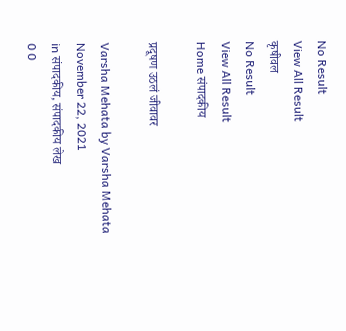No Result
View All Result
कृषीवल
No Result
View All Result
Home संपादकीय

प्रदूषण उठलं जीवावर

Varsha Mehata by Varsha Mehata
November 22, 2021
in संपादकीय, संपादकीय लेख
0 0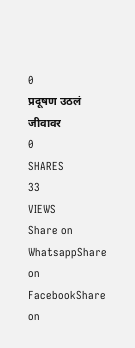0
प्रदूषण उठलं जीवावर
0
SHARES
33
VIEWS
Share on WhatsappShare on FacebookShare on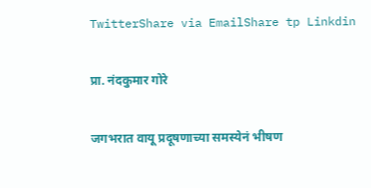TwitterShare via EmailShare tp Linkdin

प्रा. नंदकुमार गोरे

जगभरात वायू प्रदूषणाच्या समस्येनं भीषण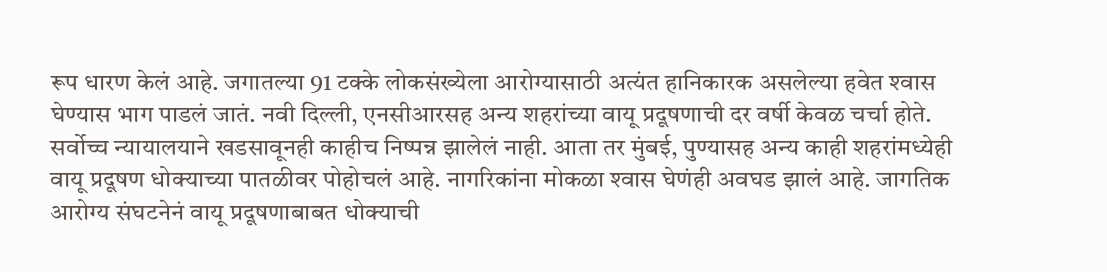रूप धारण केलं आहे. जगातल्या 91 टक्के लोकसंख्येला आरोग्यासाठी अत्यंत हानिकारक असलेल्या हवेत श्‍वास घेण्यास भाग पाडलं जातं. नवी दिल्ली, एनसीआरसह अन्य शहरांच्या वायू प्रदूषणाची दर वर्षी केवळ चर्चा होते. सर्वोच्च न्यायालयाने खडसावूनही काहीच निष्पन्न झालेलं नाही. आता तर मुंबई, पुण्यासह अन्य काही शहरांमध्येही वायू प्रदूषण धोक्याच्या पातळीवर पोहोचलं आहे. नागरिकांना मोकळा श्‍वास घेणंही अवघड झालं आहे. जागतिक आरोग्य संघटनेनं वायू प्रदूषणाबाबत धोक्याची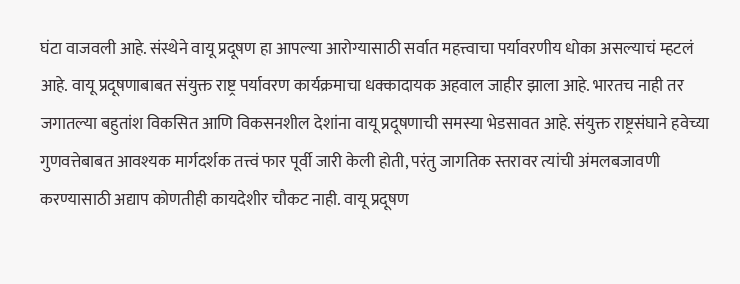घंटा वाजवली आहे. संस्थेने वायू प्रदूषण हा आपल्या आरोग्यासाठी सर्वात महत्त्वाचा पर्यावरणीय धोका असल्याचं म्हटलं आहे. वायू प्रदूषणाबाबत संयुक्त राष्ट्र पर्यावरण कार्यक्रमाचा धक्कादायक अहवाल जाहीर झाला आहे. भारतच नाही तर जगातल्या बहुतांश विकसित आणि विकसनशील देशांना वायू प्रदूषणाची समस्या भेडसावत आहे. संयुक्त राष्ट्रसंघाने हवेच्या गुणवत्तेबाबत आवश्यक मार्गदर्शक तत्त्वं फार पूर्वी जारी केली होती, परंतु जागतिक स्तरावर त्यांची अंमलबजावणी करण्यासाठी अद्याप कोणतीही कायदेशीर चौकट नाही. वायू प्रदूषण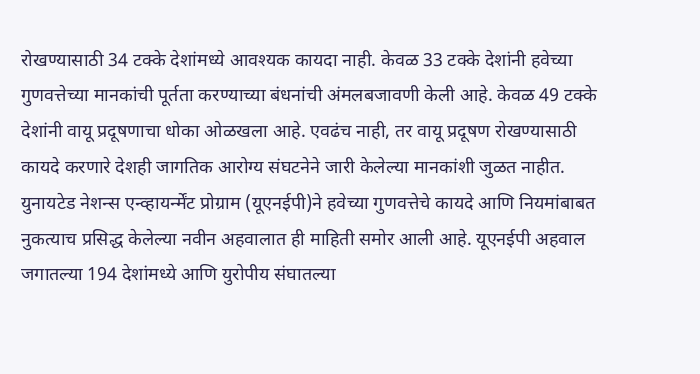रोखण्यासाठी 34 टक्के देशांमध्ये आवश्यक कायदा नाही. केवळ 33 टक्के देशांनी हवेच्या गुणवत्तेच्या मानकांची पूर्तता करण्याच्या बंधनांची अंमलबजावणी केली आहे. केवळ 49 टक्के देशांनी वायू प्रदूषणाचा धोका ओळखला आहे. एवढंच नाही, तर वायू प्रदूषण रोखण्यासाठी कायदे करणारे देशही जागतिक आरोग्य संघटनेने जारी केलेल्या मानकांशी जुळत नाहीत.
युनायटेड नेशन्स एन्व्हायर्न्मेंट प्रोग्राम (यूएनईपी)ने हवेच्या गुणवत्तेचे कायदे आणि नियमांबाबत नुकत्याच प्रसिद्ध केलेल्या नवीन अहवालात ही माहिती समोर आली आहे. यूएनईपी अहवाल जगातल्या 194 देशांमध्ये आणि युरोपीय संघातल्या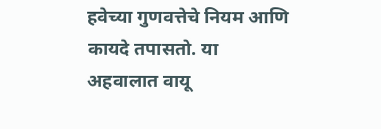हवेच्या गुणवत्तेचे नियम आणि कायदे तपासतो. या अहवालात वायू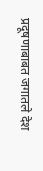प्रदूषणाबाबत जगातले देश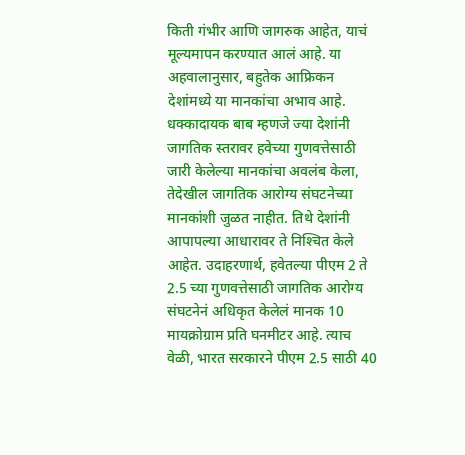किती गंभीर आणि जागरुक आहेत, याचं मूल्यमापन करण्यात आलं आहे. या अहवालानुसार, बहुतेक आफ्रिकन देशांमध्ये या मानकांचा अभाव आहे. धक्कादायक बाब म्हणजे ज्या देशांनी जागतिक स्तरावर हवेच्या गुणवत्तेसाठी जारी केलेल्या मानकांचा अवलंब केला, तेदेखील जागतिक आरोग्य संघटनेच्या मानकांशी जुळत नाहीत. तिथे देशांनी आपापल्या आधारावर ते निश्‍चित केले आहेत. उदाहरणार्थ, हवेतल्या पीएम 2 ते 2.5 च्या गुणवत्तेसाठी जागतिक आरोग्य संघटनेनं अधिकृत केलेलं मानक 10 मायक्रोग्राम प्रति घनमीटर आहे. त्याच वेळी, भारत सरकारने पीएम 2.5 साठी 40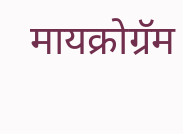मायक्रोग्रॅम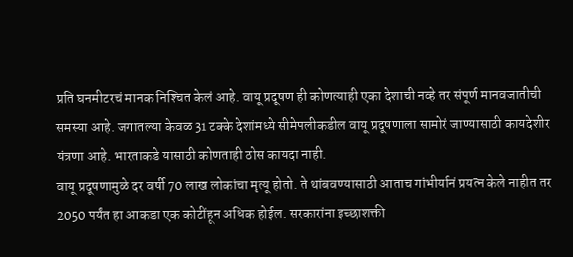प्रति घनमीटरचं मानक निश्‍चित केलं आहे. वायू प्रदूषण ही कोणत्याही एका देशाची नव्हे तर संपूर्ण मानवजातीची समस्या आहे. जगातल्या केवळ 31 टक्के देशांमध्ये सीमेपलीकडील वायू प्रदूषणाला सामोरं जाण्यासाठी कायदेशीर यंत्रणा आहे. भारताकडे यासाठी कोणताही ठोस कायदा नाही.
वायू प्रदूषणामुळे दर वर्षी 70 लाख लोकांचा मृत्यू होतो. ते थांबवण्यासाठी आताच गांभीर्यानं प्रयत्न केले नाहीत तर 2050 पर्यंत हा आकडा एक कोटींहून अधिक होईल. सरकारांना इच्छाशक्ती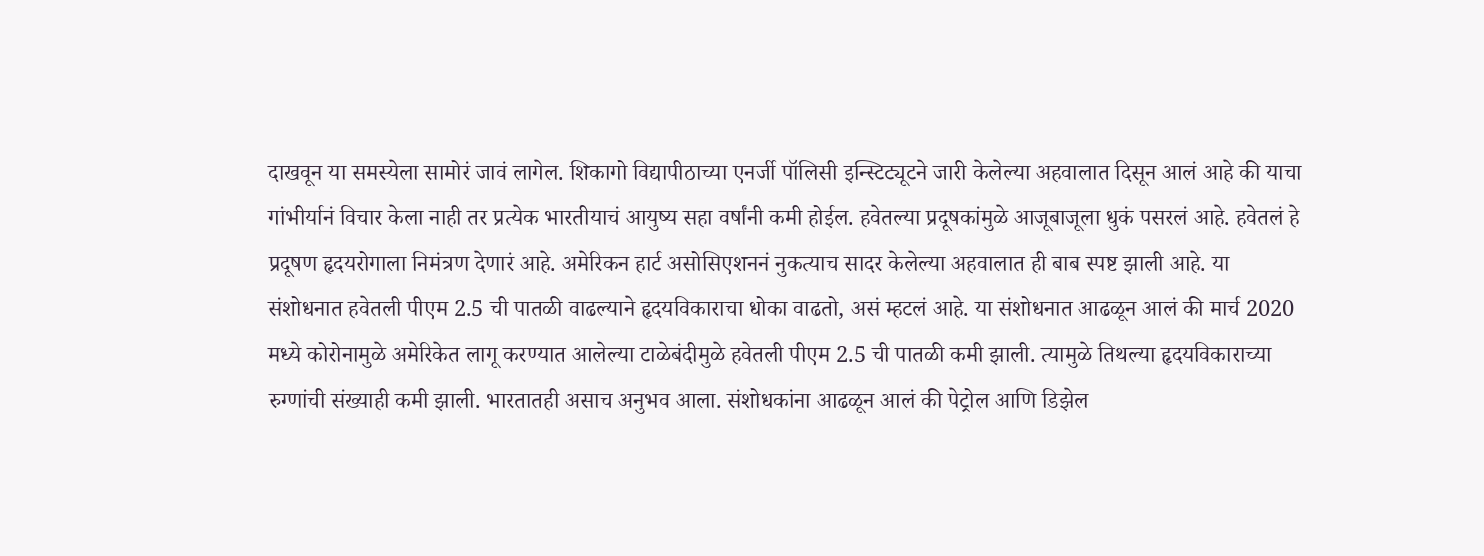दाखवून या समस्येला सामोरं जावं लागेल. शिकागो विद्यापीठाच्या एनर्जी पॉलिसी इन्स्टिट्यूटने जारी केलेल्या अहवालात दिसून आलं आहे की याचा गांभीर्यानं विचार केला नाही तर प्रत्येक भारतीयाचं आयुष्य सहा वर्षांनी कमी होईल. हवेतल्या प्रदूषकांमुळे आजूबाजूला धुकं पसरलं आहे. हवेतलं हे प्रदूषण हृदयरोगाला निमंत्रण देणारं आहे. अमेरिकन हार्ट असोसिएशननं नुकत्याच सादर केलेल्या अहवालात ही बाब स्पष्ट झाली आहे. या संशोधनात हवेतली पीएम 2.5 ची पातळी वाढल्याने हृदयविकाराचा धोका वाढतो, असं म्हटलं आहे. या संशोधनात आढळून आलं की मार्च 2020 मध्ये कोरोनामुळे अमेरिकेत लागू करण्यात आलेल्या टाळेबंदीमुळे हवेतली पीएम 2.5 ची पातळी कमी झाली. त्यामुळे तिथल्या हृदयविकाराच्या रुग्णांची संख्याही कमी झाली. भारतातही असाच अनुभव आला. संशोधकांना आढळून आलं की पेट्रोल आणि डिझेल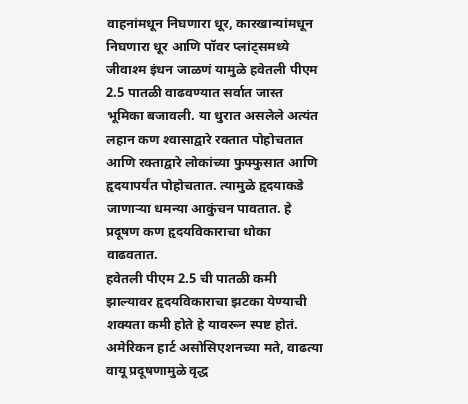वाहनांमधून निघणारा धूर, कारखान्यांमधून निघणारा धूर आणि पॉवर प्लांट्समध्ये जीवाश्म इंधन जाळणं यामुळे हवेतली पीएम 2.5 पातळी वाढवण्यात सर्वात जास्त भूमिका बजावली. या धुरात असलेले अत्यंत लहान कण श्‍वासाद्वारे रक्तात पोहोचतात आणि रक्ताद्वारे लोकांच्या फुफ्फुसात आणि हृदयापर्यंत पोहोचतात. त्यामुळे हृदयाकडे जाणार्‍या धमन्या आकुंचन पावतात. हे प्रदूषण कण हृदयविकाराचा धोका वाढवतात.
हवेतली पीएम 2.5 ची पातळी कमी झाल्यावर हृदयविकाराचा झटका येण्याची शक्यता कमी होते हे यावरून स्पष्ट होतं. अमेरिकन हार्ट असोसिएशनच्या मते, वाढत्या वायू प्रदूषणामुळे वृद्ध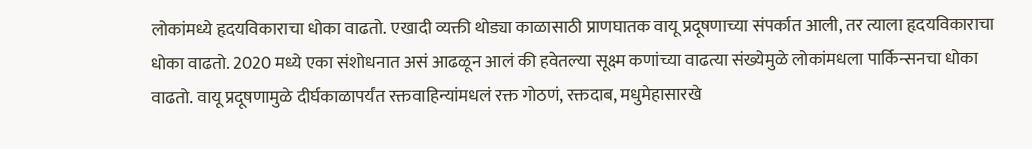लोकांमध्ये हृदयविकाराचा धोका वाढतो. एखादी व्यक्ती थोड्या काळासाठी प्राणघातक वायू प्रदूषणाच्या संपर्कात आली, तर त्याला हृदयविकाराचा धोका वाढतो. 2020 मध्ये एका संशोधनात असं आढळून आलं की हवेतल्या सूक्ष्म कणांच्या वाढत्या संख्येमुळे लोकांमधला पार्किन्सनचा धोका वाढतो. वायू प्रदूषणामुळे दीर्घकाळापर्यंत रक्तवाहिन्यांमधलं रक्त गोठणं, रक्तदाब, मधुमेहासारखे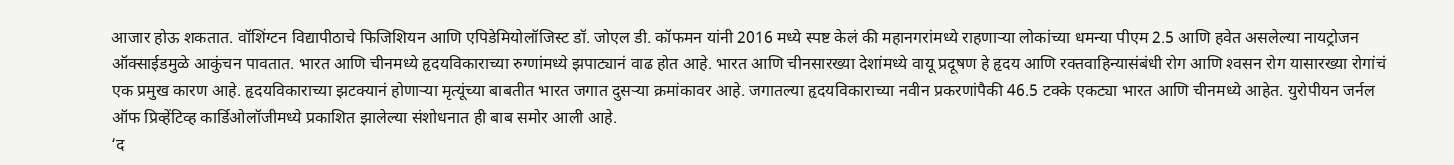आजार होऊ शकतात. वॉशिंग्टन विद्यापीठाचे फिजिशियन आणि एपिडेमियोलॉजिस्ट डॉ. जोएल डी. कॉफमन यांनी 2016 मध्ये स्पष्ट केलं की महानगरांमध्ये राहणार्‍या लोकांच्या धमन्या पीएम 2.5 आणि हवेत असलेल्या नायट्रोजन ऑक्साईडमुळे आकुंचन पावतात. भारत आणि चीनमध्ये हृदयविकाराच्या रुग्णांमध्ये झपाट्यानं वाढ होत आहे. भारत आणि चीनसारख्या देशांमध्ये वायू प्रदूषण हे हृदय आणि रक्तवाहिन्यासंबंधी रोग आणि श्‍वसन रोग यासारख्या रोगांचं एक प्रमुख कारण आहे. हृदयविकाराच्या झटक्यानं होणार्‍या मृत्यूंच्या बाबतीत भारत जगात दुसर्‍या क्रमांकावर आहे. जगातल्या हृदयविकाराच्या नवीन प्रकरणांपैकी 46.5 टक्के एकट्या भारत आणि चीनमध्ये आहेत. युरोपीयन जर्नल ऑफ प्रिव्हेंटिव्ह कार्डिओलॉजीमध्ये प्रकाशित झालेल्या संशोधनात ही बाब समोर आली आहे.
‘द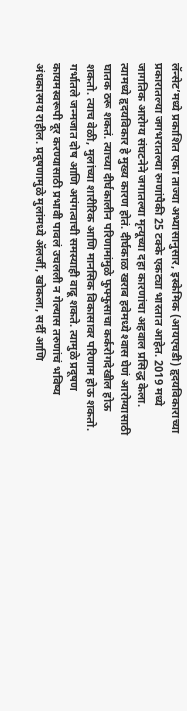लॅन्सेट’मध्ये प्रकाशित एका ताज्या अभ्यासानुसार, इस्केमिक (आयएचडी) हृदयविकाराच्या प्रकारातल्या जगभरातल्या रुग्णांपैकी 25 टक्के एकट्या भारतात आहेत. 2019 मध्ये जागतिक आरोग्य संघटनेने जगातल्या मृत्यूच्या दहा कारणांचा अहवाल प्रसिद्ध केला. त्यामध्ये हृदयविकार हे मुख्य कारण होतं. दीर्घकाळ खराब हवेमध्ये श्‍वास घेणं आरोग्यासाठी घातक ठरू शकतं. त्याच्या दीर्घकालीन परिणामांमुळे फुफ्फुसाचा कर्करोगदेखील होऊ शकतो. त्याच वेळी, मुलांच्या शारीरिक आणि मानसिक विकासावर परिणाम होऊ शकतो. गर्भातले जन्मजात दोष आणि अपंगत्वाची समस्याही वाढू शकते. त्यामुळे प्रदूषण कायमस्वरूपी दूर करण्यासाठी प्रभावी पावलं उचलली न गेल्यास तरुणांचं भविष्य अंधकारमय राहील. प्रदूषणामुळे मुलांमध्ये अ‍ॅलर्जी, खोकला, सर्दी आणि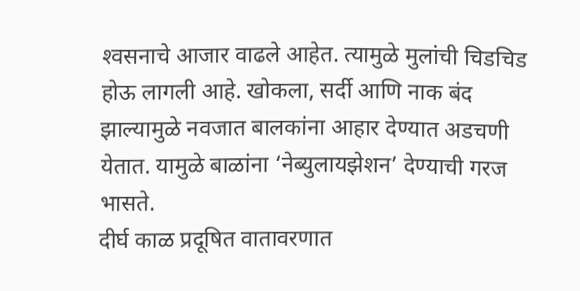श्‍वसनाचे आजार वाढले आहेत. त्यामुळे मुलांची चिडचिड होऊ लागली आहे. खोकला, सर्दी आणि नाक बंद झाल्यामुळे नवजात बालकांना आहार देण्यात अडचणी येतात. यामुळे बाळांना ‘नेब्युलायझेशन’ देण्याची गरज भासते.
दीर्घ काळ प्रदूषित वातावरणात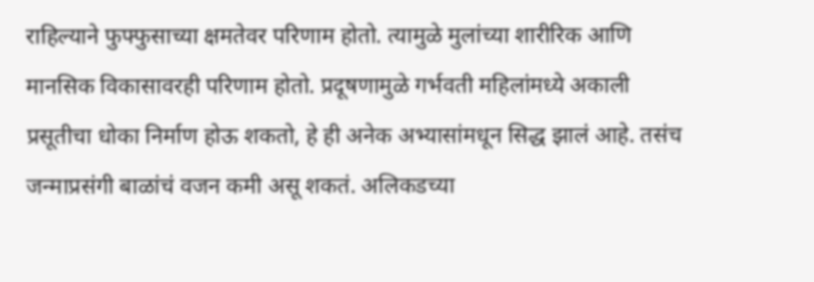राहिल्याने फुफ्फुसाच्या क्षमतेवर परिणाम होतो. त्यामुळे मुलांच्या शारीरिक आणि मानसिक विकासावरही परिणाम होतो. प्रदूषणामुळे गर्भवती महिलांमध्ये अकाली प्रसूतीचा धोका निर्माण होऊ शकतो, हे ही अनेक अभ्यासांमधून सिद्ध झालं आहे. तसंच जन्माप्रसंगी बाळांचं वजन कमी असू शकतं. अलिकडच्या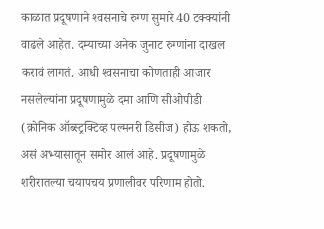काळात प्रदूषणाने श्‍वसनाचे रुग्ण सुमारे 40 टक्क्यांनी वाढले आहेत. दम्याच्या अनेक जुनाट रुग्णांना दाखल करावं लागतं. आधी श्‍वसनाचा कोणताही आजार नसलेल्यांना प्रदूषणामुळे दमा आणि सीओपीडी (क्रोनिक ऑब्स्ट्रक्टिव्ह पल्मनरी डिसीज) होऊ शकतो, असं अभ्यासातून समोर आलं आहे. प्रदूषणामुळे शरीरातल्या चयापचय प्रणालीवर परिणाम होतो.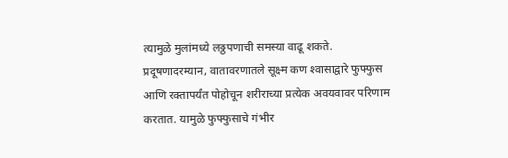त्यामुळे मुलांमध्ये लठ्ठपणाची समस्या वाढू शकते. प्रदूषणादरम्यान, वातावरणातले सूक्ष्म कण श्‍वासाद्वारे फुफ्फुस आणि रक्तापर्यंत पोहोचून शरीराच्या प्रत्येक अवयवावर परिणाम करतात. यामुळे फुफ्फुसाचे गंभीर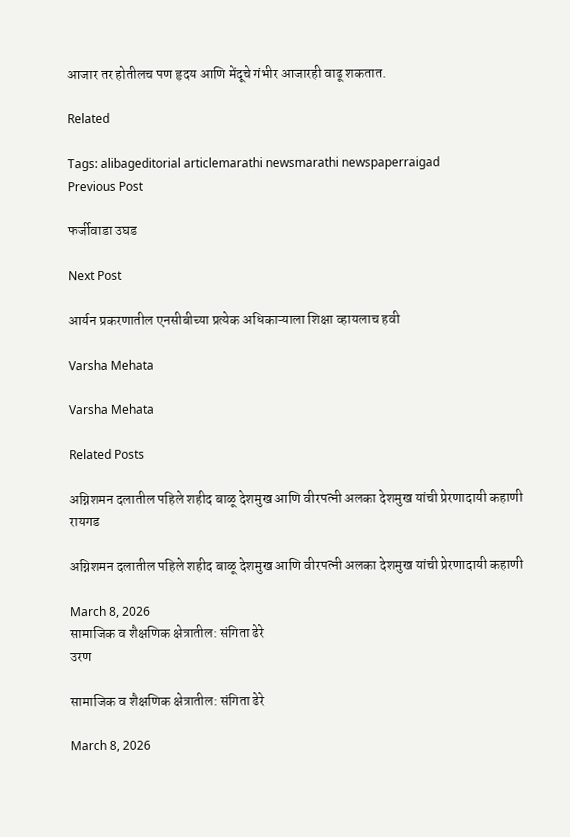आजार तर होतीलच पण हृदय आणि मेंदूचे गंभीर आजारही वाढू शकतात.

Related

Tags: alibageditorial articlemarathi newsmarathi newspaperraigad
Previous Post

फर्जीवाडा उघड

Next Post

आर्यन प्रकरणातील एनसीबीच्या प्रत्येक अधिकाऱ्याला शिक्षा व्हायलाच हवी

Varsha Mehata

Varsha Mehata

Related Posts

अग्निशमन दलातील पहिले शहीद बाळू देशमुख आणि वीरपत्नी अलका देशमुख यांची प्रेरणादायी कहाणी
रायगड

अग्निशमन दलातील पहिले शहीद बाळू देशमुख आणि वीरपत्नी अलका देशमुख यांची प्रेरणादायी कहाणी

March 8, 2026
सामाजिक व शैक्षणिक क्षेत्रातील: संगिता ढेरे
उरण

सामाजिक व शैक्षणिक क्षेत्रातील: संगिता ढेरे

March 8, 2026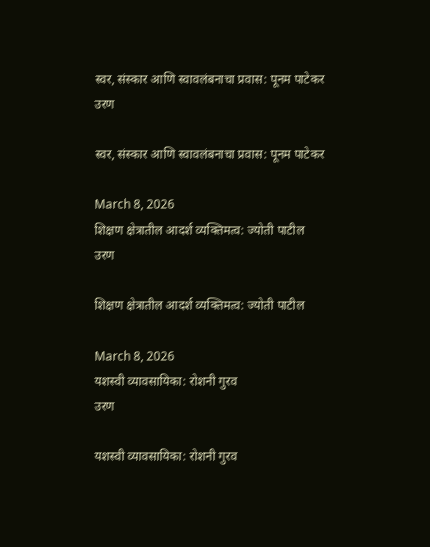स्वर, संस्कार आणि स्वावलंबनाचा प्रवास: पूनम पाटेकर
उरण

स्वर, संस्कार आणि स्वावलंबनाचा प्रवास: पूनम पाटेकर

March 8, 2026
शिक्षण क्षेत्रातील आदर्श व्यक्तिमत्व: ज्योती पाटील
उरण

शिक्षण क्षेत्रातील आदर्श व्यक्तिमत्व: ज्योती पाटील

March 8, 2026
यशस्वी व्यावसायिका: रोशनी गुरव
उरण

यशस्वी व्यावसायिका: रोशनी गुरव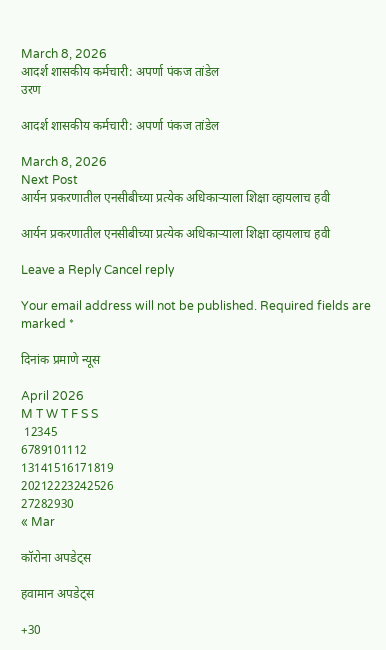March 8, 2026
आदर्श शासकीय कर्मचारी: अपर्णा पंकज तांडेल
उरण

आदर्श शासकीय कर्मचारी: अपर्णा पंकज तांडेल

March 8, 2026
Next Post
आर्यन प्रकरणातील एनसीबीच्या प्रत्येक अधिकाऱ्याला शिक्षा व्हायलाच हवी

आर्यन प्रकरणातील एनसीबीच्या प्रत्येक अधिकाऱ्याला शिक्षा व्हायलाच हवी

Leave a Reply Cancel reply

Your email address will not be published. Required fields are marked *

दिनांक प्रमाणे न्यूस

April 2026
M T W T F S S
 12345
6789101112
13141516171819
20212223242526
27282930
« Mar

कॉरोना अपडेट्स

हवामान अपडेट्स

+30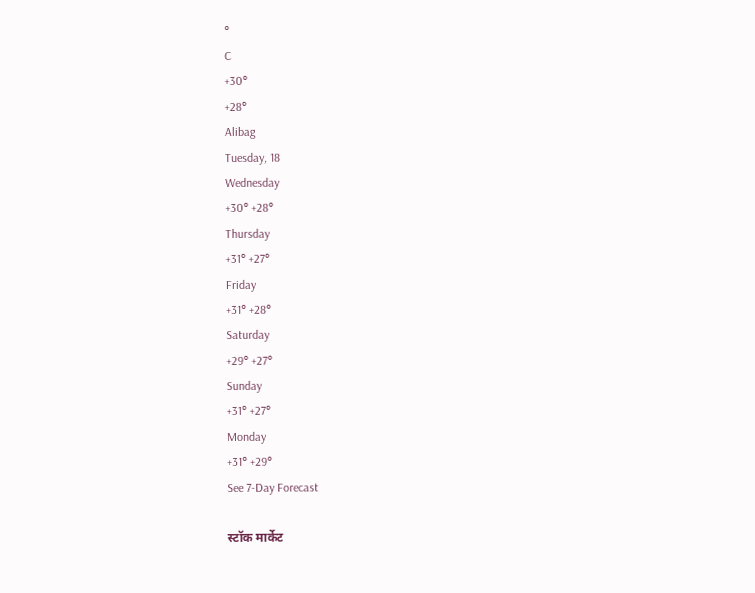°
C
+30°
+28°
Alibag
Tuesday, 18
Wednesday
+30° +28°
Thursday
+31° +27°
Friday
+31° +28°
Saturday
+29° +27°
Sunday
+31° +27°
Monday
+31° +29°
See 7-Day Forecast

स्टॉक मार्केट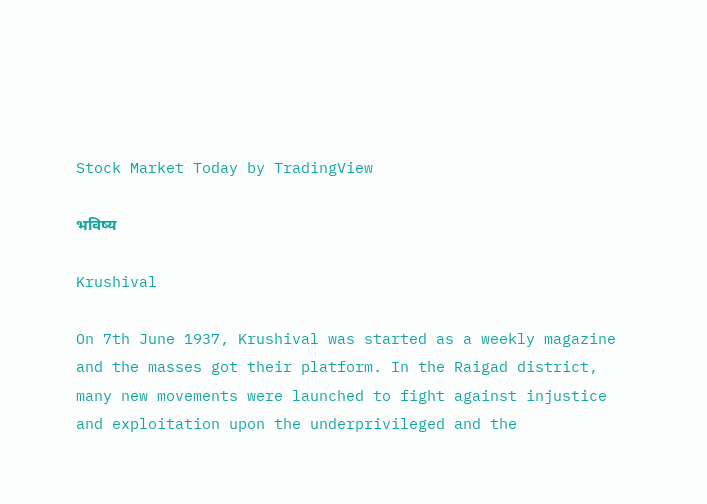Stock Market Today by TradingView

भविष्य

Krushival

On 7th June 1937, Krushival was started as a weekly magazine and the masses got their platform. In the Raigad district, many new movements were launched to fight against injustice and exploitation upon the underprivileged and the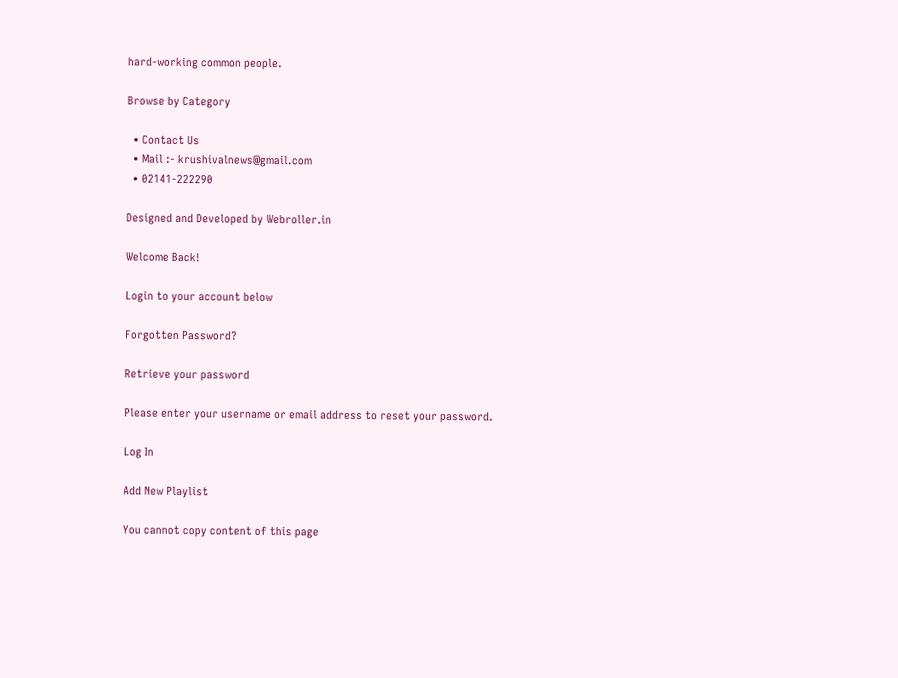hard-working common people.

Browse by Category

  • Contact Us
  • Mail :- krushivalnews@gmail.com
  • 02141-222290

Designed and Developed by Webroller.in

Welcome Back!

Login to your account below

Forgotten Password?

Retrieve your password

Please enter your username or email address to reset your password.

Log In

Add New Playlist

You cannot copy content of this page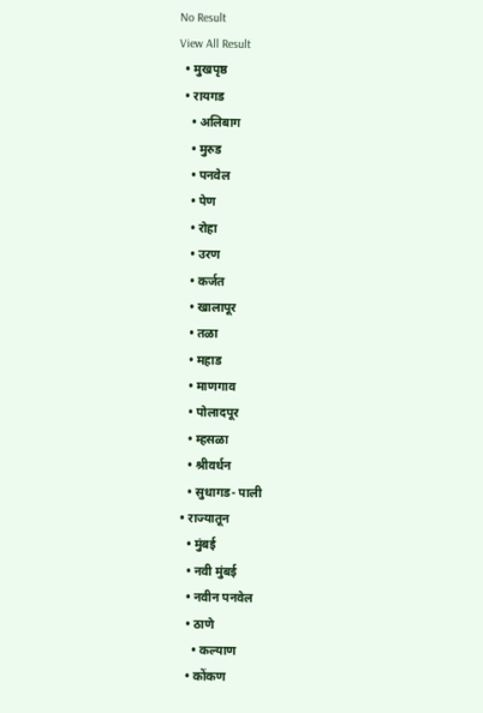No Result
View All Result
  • मुखपृष्ठ
  • रायगड
    • अलिबाग
    • मुरुड
    • पनवेल
    • पेण
    • रोहा
    • उरण
    • कर्जत
    • खालापूर
    • तळा
    • महाड
    • माणगाव
    • पोलादपूर
    • म्हसळा
    • श्रीवर्धन
    • सुधागड- पाली
  • राज्यातून
    • मुंबई
    • नवी मुंबई
    • नवीन पनवेल
    • ठाणे
      • कल्याण
    • कोंकण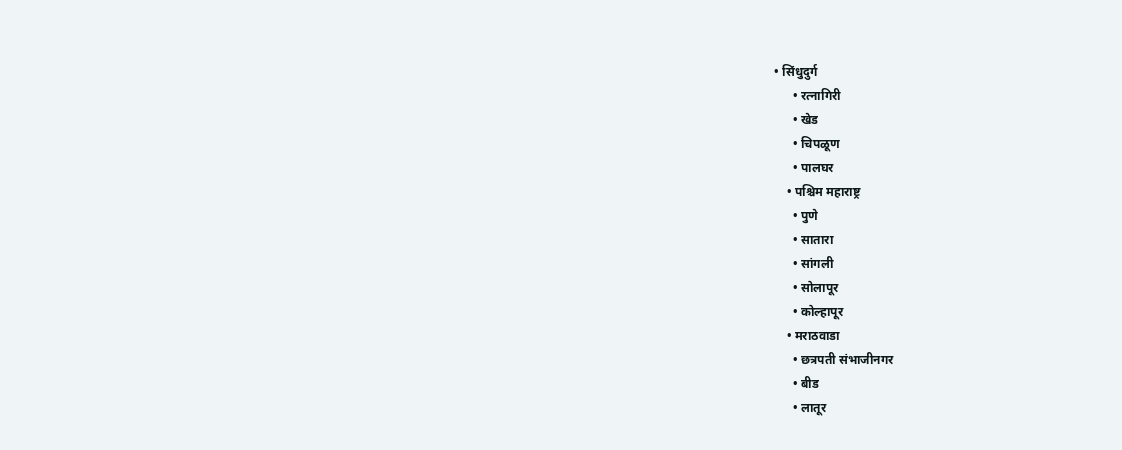• सिंधुदुर्ग
      • रत्नागिरी
      • खेड
      • चिपळूण
      • पालघर
    • पश्चिम महाराष्ट्र
      • पुणे
      • सातारा
      • सांगली
      • सोलापूर
      • कोल्हापूर
    • मराठवाडा
      • छत्रपती संभाजीनगर
      • बीड
      • लातूर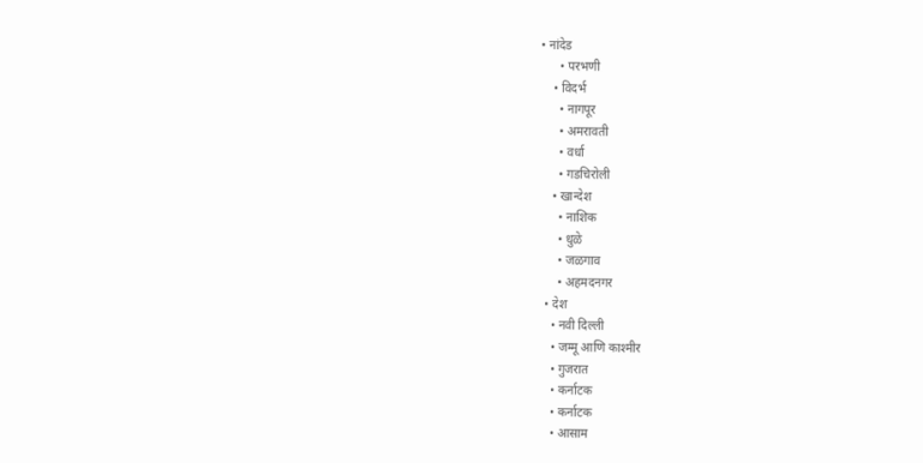• नांदेड
      • परभणी
    • विदर्भ
      • नागपूर
      • अमरावती
      • वर्धा
      • गडचिरोली
    • खान्देश
      • नाशिक
      • धुळे
      • जळगाव
      • अहमदनगर
  • देश
    • नवी दिल्ली
    • जम्मू आणि काश्मीर
    • गुजरात
    • कर्नाटक
    • कर्नाटक
    • आसाम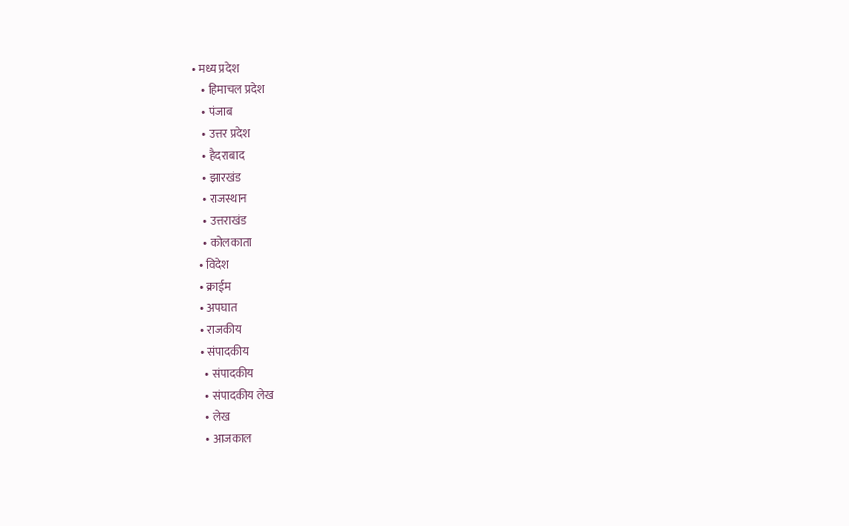• मध्य प्रदेश
    • हिमाचल प्रदेश
    • पंजाब
    • उत्तर प्रदेश
    • हैदराबाद
    • झारखंड
    • राजस्थान
    • उत्तराखंड
    • कोलकाता
  • विदेश
  • क्राईम
  • अपघात
  • राजकीय
  • संपादकीय
    • संपादकीय
    • संपादकीय लेख
    • लेख
    • आजकाल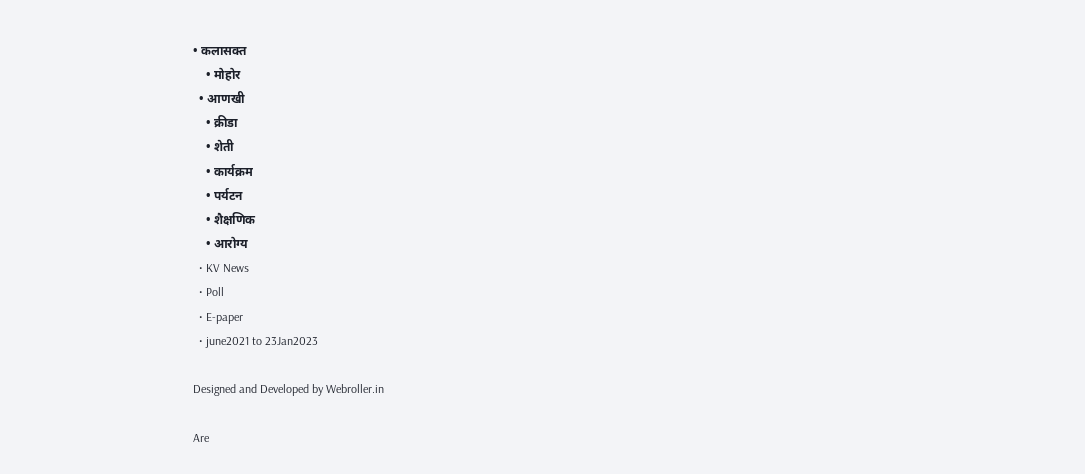• कलासक्त
    • मोहोर
  • आणखी
    • क्रीडा
    • शेती
    • कार्यक्रम
    • पर्यटन
    • शैक्षणिक
    • आरोग्य
  • KV News
  • Poll
  • E-paper
  • june2021 to 23Jan2023

Designed and Developed by Webroller.in

Are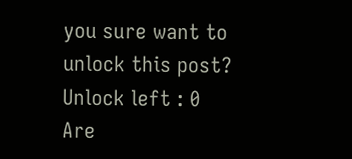you sure want to unlock this post?
Unlock left : 0
Are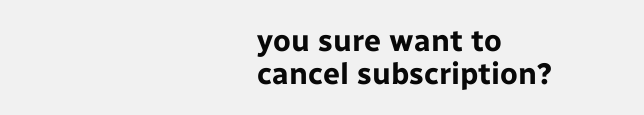you sure want to cancel subscription?